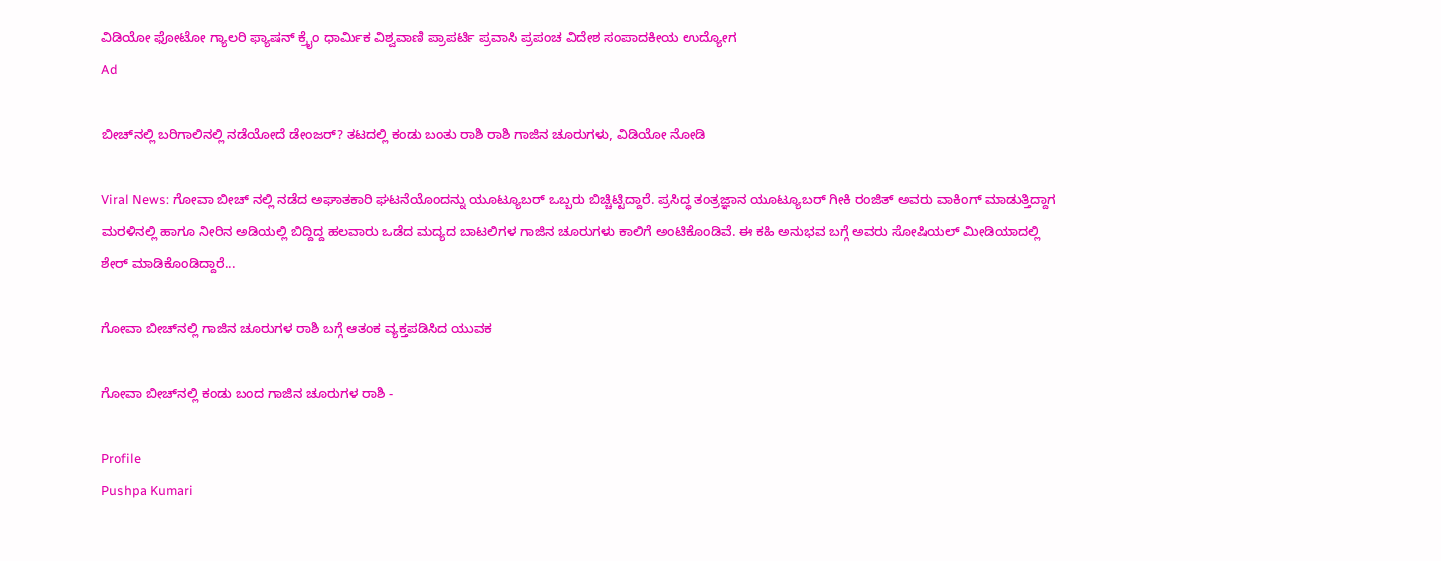ವಿಡಿಯೋ ಫೋಟೋ ಗ್ಯಾಲರಿ ಫ್ಯಾಷನ್ ಕ್ರೈಂ ಧಾರ್ಮಿಕ ವಿಶ್ವವಾಣಿ ಪ್ರಾಪರ್ಟಿ ಪ್ರವಾಸಿ ಪ್ರಪಂಚ ವಿದೇಶ ಸಂಪಾದಕೀಯ ಉದ್ಯೋಗ
Ad

ಬೀಚ್‌ನಲ್ಲಿ ಬರಿಗಾಲಿನಲ್ಲಿ ನಡೆಯೋದೆ ಡೇಂಜರ್‌? ತಟದಲ್ಲಿ ಕಂಡು ಬಂತು ರಾಶಿ ರಾಶಿ ಗಾಜಿನ ಚೂರುಗಳು, ವಿಡಿಯೋ ನೋಡಿ

Viral News: ಗೋವಾ ಬೀಚ್ ನಲ್ಲಿ ನಡೆದ ಅಘಾತಕಾರಿ ಘಟನೆಯೊಂದನ್ನು ಯೂಟ್ಯೂಬರ್ ಒಬ್ಬರು ಬಿಚ್ಚಿಟ್ಟಿದ್ದಾರೆ. ಪ್ರಸಿದ್ಧ ತಂತ್ರಜ್ಞಾನ ಯೂಟ್ಯೂಬರ್ ಗೀಕಿ ರಂಜಿತ್ ಅವರು ವಾಕಿಂಗ್ ಮಾಡುತ್ತಿದ್ದಾಗ ಮರಳಿನಲ್ಲಿ ಹಾಗೂ ನೀರಿನ ಅಡಿಯಲ್ಲಿ ಬಿದ್ದಿದ್ದ ಹಲವಾರು ಒಡೆದ ಮದ್ಯದ ಬಾಟಲಿಗಳ ಗಾಜಿನ ಚೂರುಗಳು ಕಾಲಿಗೆ ಅಂಟಿಕೊಂಡಿವೆ. ಈ ಕಹಿ ಅನುಭವ ಬಗ್ಗೆ ಅವರು ಸೋಷಿಯಲ್ ಮೀಡಿಯಾದಲ್ಲಿ ಶೇರ್ ಮಾಡಿಕೊಂಡಿದ್ದಾರೆ...

ಗೋವಾ ಬೀಚ್‌ನಲ್ಲಿ ಗಾಜಿನ ಚೂರುಗಳ ರಾಶಿ ಬಗ್ಗೆ ಆತಂಕ ವ್ಯಕ್ತಪಡಿಸಿದ ಯುವಕ

ಗೋವಾ ಬೀಚ್‌ನಲ್ಲಿ ಕಂಡು ಬಂದ ಗಾಜಿನ ಚೂರುಗಳ ರಾಶಿ -

Profile
Pushpa Kumari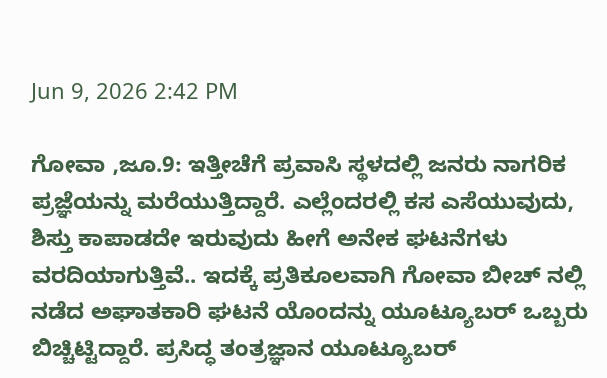Jun 9, 2026 2:42 PM

ಗೋವಾ ,ಜೂ‌.9: ಇತ್ತೀಚೆಗೆ ಪ್ರವಾಸಿ ಸ್ಥಳದಲ್ಲಿ ಜನರು ನಾಗರಿಕ ಪ್ರಜ್ಞೆಯನ್ನು ಮರೆಯುತ್ತಿದ್ದಾರೆ. ಎಲ್ಲೆಂದರಲ್ಲಿ ಕಸ ಎಸೆಯುವುದು, ಶಿಸ್ತು ಕಾಪಾಡದೇ ಇರುವುದು ಹೀಗೆ ಅನೇಕ ಘಟನೆಗಳು ವರದಿಯಾಗುತ್ತಿವೆ.. ಇದಕ್ಕೆ ಪ್ರತಿಕೂಲವಾಗಿ ಗೋವಾ ಬೀಚ್ ನಲ್ಲಿ ನಡೆದ ಅಘಾತಕಾರಿ ಘಟನೆ ಯೊಂದನ್ನು ಯೂಟ್ಯೂಬರ್ ಒಬ್ಬರು ಬಿಚ್ಚಿಟ್ಟಿದ್ದಾರೆ. ಪ್ರಸಿದ್ಧ ತಂತ್ರಜ್ಞಾನ ಯೂಟ್ಯೂಬರ್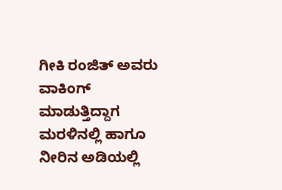ಗೀಕಿ ರಂಜಿತ್ ಅವರು ವಾಕಿಂಗ್ ಮಾಡುತ್ತಿದ್ದಾಗ ಮರಳಿನಲ್ಲಿ ಹಾಗೂ ನೀರಿನ ಅಡಿಯಲ್ಲಿ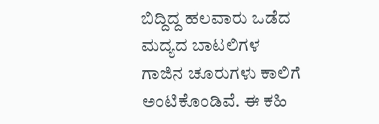ಬಿದ್ದಿದ್ದ ಹಲವಾರು ಒಡೆದ ಮದ್ಯದ ಬಾಟಲಿಗಳ ಗಾಜಿನ ಚೂರುಗಳು ಕಾಲಿಗೆ ಅಂಟಿಕೊಂಡಿವೆ. ಈ ಕಹಿ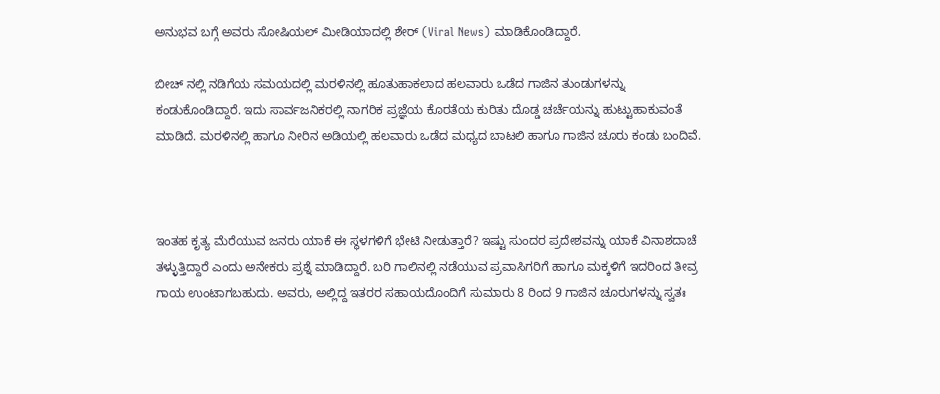ಅನುಭವ ಬಗ್ಗೆ ಅವರು ಸೋಷಿಯಲ್ ಮೀಡಿಯಾದಲ್ಲಿ ಶೇರ್ (Viral News) ಮಾಡಿಕೊಂಡಿದ್ದಾರೆ.

ಬೀಚ್ ನಲ್ಲಿ ನಡಿಗೆಯ ಸಮಯದಲ್ಲಿ ಮರಳಿನಲ್ಲಿ ಹೂತುಹಾಕಲಾದ ಹಲವಾರು ಒಡೆದ ಗಾಜಿನ ತುಂಡುಗಳನ್ನು ಕಂಡುಕೊಂಡಿದ್ದಾರೆ. ಇದು ಸಾರ್ವಜನಿಕರಲ್ಲಿ ನಾಗರಿಕ ಪ್ರಜ್ಞೆಯ ಕೊರತೆಯ ಕುರಿತು ದೊಡ್ಡ ಚರ್ಚೆಯನ್ನು ಹುಟ್ಟುಹಾಕುವಂತೆ ಮಾಡಿದೆ. ಮರಳಿನಲ್ಲಿ ಹಾಗೂ ನೀರಿನ ಅಡಿಯಲ್ಲಿ ಹಲವಾರು ಒಡೆದ ಮಧ್ಯದ ಬಾಟಲಿ ಹಾಗೂ ಗಾಜಿನ ಚೂರು ಕಂಡು ಬಂದಿವೆ.



ಇಂತಹ ಕೃತ್ಯ ಮೆರೆಯುವ ಜನರು ಯಾಕೆ ಈ ಸ್ಥಳಗಳಿಗೆ ಭೇಟಿ ನೀಡುತ್ತಾರೆ? ಇಷ್ಟು ಸುಂದರ ಪ್ರದೇಶವನ್ನು ಯಾಕೆ ವಿನಾಶದಾಚೆ ತಳ್ಳುತ್ತಿದ್ದಾರೆ ಎಂದು ಅನೇಕರು ಪ್ರಶ್ನೆ ಮಾಡಿದ್ದಾರೆ. ಬರಿ ಗಾಲಿನಲ್ಲಿ ನಡೆಯುವ ಪ್ರವಾಸಿಗರಿಗೆ ಹಾಗೂ ಮಕ್ಕಳಿಗೆ ಇದರಿಂದ ತೀವ್ರ ಗಾಯ ಉಂಟಾಗಬಹುದು. ಅವರು, ಅಲ್ಲಿದ್ದ ಇತರರ ಸಹಾಯದೊಂದಿಗೆ ಸುಮಾರು 8 ರಿಂದ 9 ಗಾಜಿನ ಚೂರುಗಳನ್ನು ಸ್ವತಃ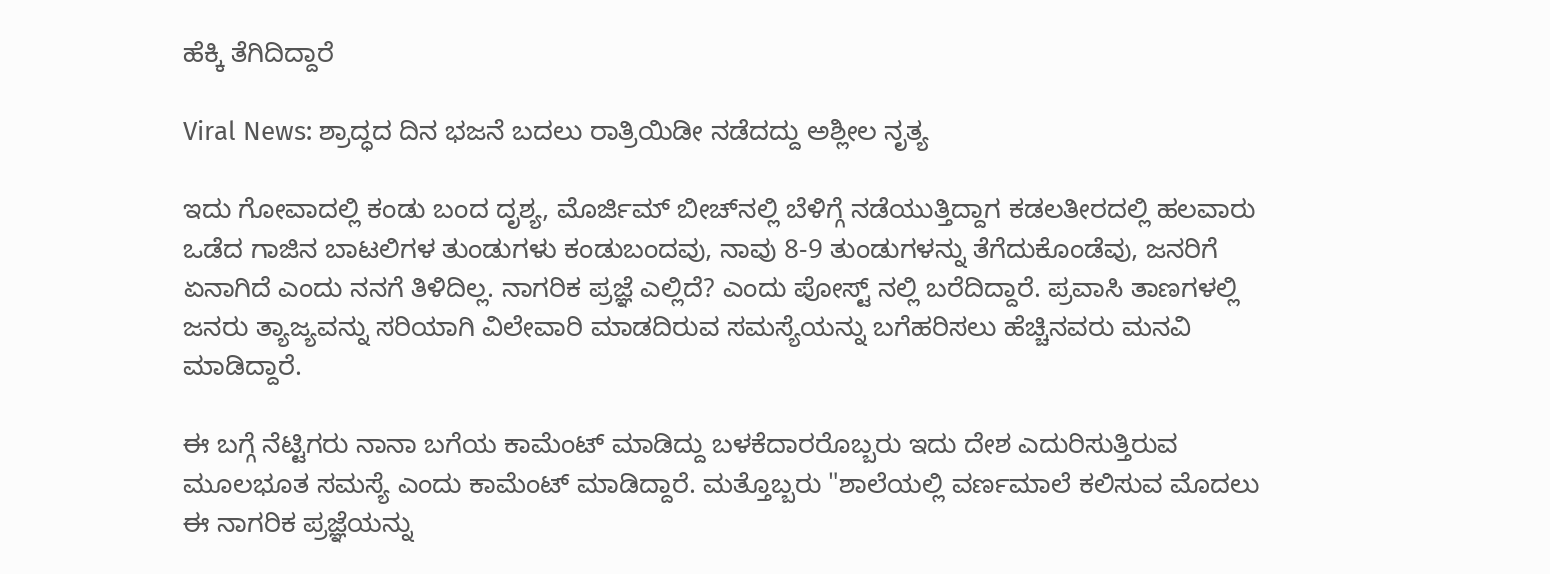ಹೆಕ್ಕಿ ತೆಗಿದಿದ್ದಾರೆ

Viral News: ಶ್ರಾದ್ಧದ ದಿನ ಭಜನೆ ಬದಲು ರಾತ್ರಿಯಿಡೀ ನಡೆದದ್ದು ಅಶ್ಲೀಲ ನೃತ್ಯ

ಇದು ಗೋವಾದಲ್ಲಿ ಕಂಡು ಬಂದ ದೃಶ್ಯ, ಮೊರ್ಜಿಮ್ ಬೀಚ್‌ನಲ್ಲಿ ಬೆಳಿಗ್ಗೆ ನಡೆಯುತ್ತಿದ್ದಾಗ ಕಡಲತೀರದಲ್ಲಿ ಹಲವಾರು ಒಡೆದ ಗಾಜಿನ ಬಾಟಲಿಗಳ ತುಂಡುಗಳು ಕಂಡುಬಂದವು, ನಾವು 8-9 ತುಂಡುಗಳನ್ನು ತೆಗೆದುಕೊಂಡೆವು, ಜನರಿಗೆ ಏನಾಗಿದೆ ಎಂದು ನನಗೆ ತಿಳಿದಿಲ್ಲ. ನಾಗರಿಕ ಪ್ರಜ್ಞೆ ಎಲ್ಲಿದೆ? ಎಂದು ಪೋಸ್ಟ್ ನಲ್ಲಿ ಬರೆದಿದ್ದಾರೆ. ಪ್ರವಾಸಿ ತಾಣಗಳಲ್ಲಿ ಜನರು ತ್ಯಾಜ್ಯವನ್ನು ಸರಿಯಾಗಿ ವಿಲೇವಾರಿ ಮಾಡದಿರುವ ಸಮಸ್ಯೆಯನ್ನು ಬಗೆಹರಿಸಲು ಹೆಚ್ಚಿನವರು ಮನವಿ ಮಾಡಿದ್ದಾರೆ.

ಈ ಬಗ್ಗೆ ನೆಟ್ಟಿಗರು ನಾನಾ ಬಗೆಯ ಕಾಮೆಂಟ್ ಮಾಡಿದ್ದು ಬಳಕೆದಾರರೊಬ್ಬರು ಇದು ದೇಶ ಎದುರಿಸುತ್ತಿರುವ ಮೂಲಭೂತ ಸಮಸ್ಯೆ ಎಂದು ಕಾಮೆಂಟ್ ಮಾಡಿದ್ದಾರೆ. ಮತ್ತೊಬ್ಬರು "ಶಾಲೆಯಲ್ಲಿ ವರ್ಣಮಾಲೆ ಕಲಿಸುವ ಮೊದಲು ಈ ನಾಗರಿಕ ಪ್ರಜ್ಞೆಯನ್ನು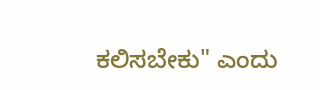ಕಲಿಸಬೇಕು" ಎಂದು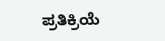ಪ್ರತಿಕ್ರಿಯೆ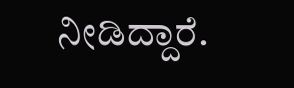ನೀಡಿದ್ದಾರೆ.